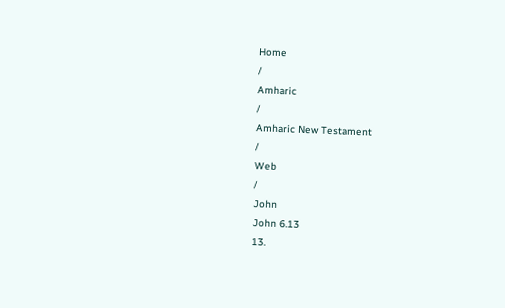Home
/
Amharic
/
Amharic New Testament
/
Web
/
John
John 6.13
13.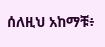ሰለዚህ አከማቹ፥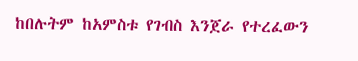ከበሉትም ከአምስቱ የገብስ እንጀራ የተረፈውን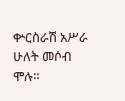ቍርስራሽ አሥራ ሁለት መሶብ ሞሉ።